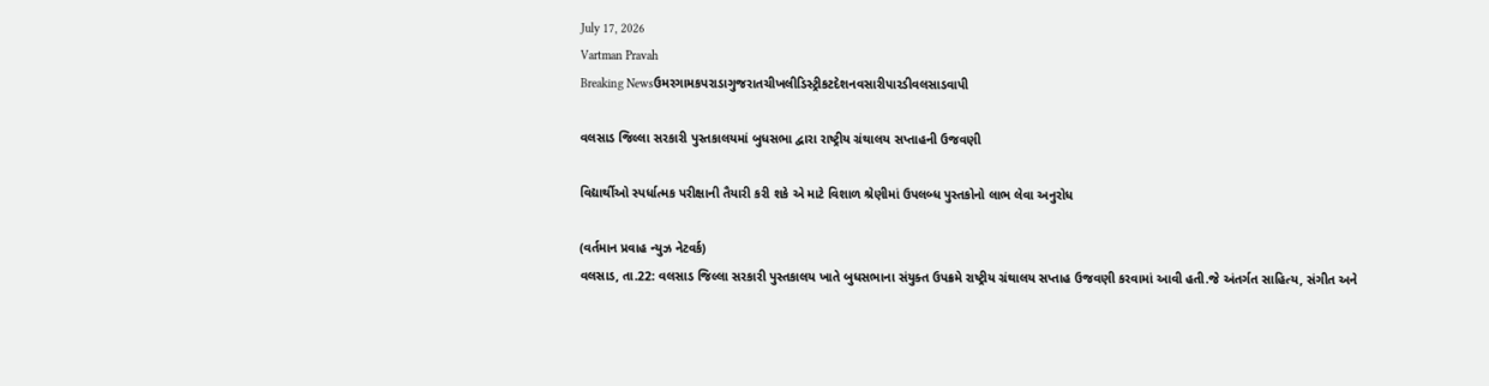July 17, 2026
Vartman Pravah
Breaking Newsઉમરગામકપરાડાગુજરાતચીખલીડિસ્ટ્રીકટદેશનવસારીપારડીવલસાડવાપી

વલસાડ જિલ્લા સરકારી પુસ્‍તકાલયમાં બુધસભા દ્વારા રાષ્‍ટ્રીય ગ્રંથાલય સપ્તાહની ઉજવણી

વિદ્યાર્થીઓ સ્‍પર્ધાત્‍મક પરીક્ષાની તૈયારી કરી શકે એ માટે વિશાળ શ્રેણીમાં ઉપલબ્‍ધ પુસ્‍તકોનો લાભ લેવા અનુરોધ

(વર્તમાન પ્રવાહ ન્‍યુઝ નેટવર્ક)
વલસાડ, તા.22: વલસાડ જિલ્લા સરકારી પુસ્‍તકાલય ખાતે બુધસભાના સંયુક્‍ત ઉપક્રમે રાષ્‍ટ્રીય ગ્રંથાલય સપ્તાહ ઉજવણી કરવામાં આવી હતી.જે અંતર્ગત સાહિત્‍ય, સંગીત અને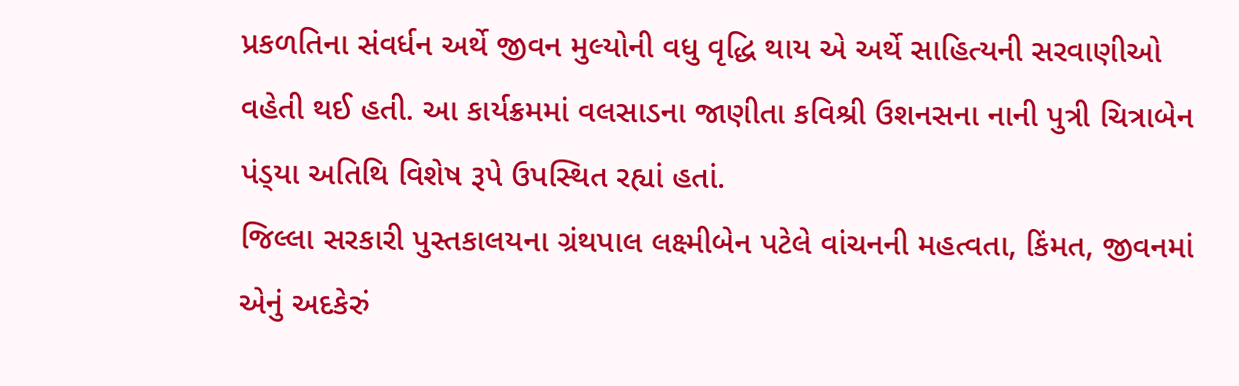પ્રકળતિના સંવર્ધન અર્થે જીવન મુલ્‍યોની વધુ વૃદ્ધિ થાય એ અર્થે સાહિત્‍યની સરવાણીઓ વહેતી થઈ હતી. આ કાર્યક્રમમાં વલસાડના જાણીતા કવિશ્રી ઉશનસના નાની પુત્રી ચિત્રાબેન પંડ્‍યા અતિથિ વિશેષ રૂપે ઉપસ્‍થિત રહ્યાં હતાં.
જિલ્લા સરકારી પુસ્‍તકાલયના ગ્રંથપાલ લક્ષ્મીબેન પટેલે વાંચનની મહત્‍વતા, કિંમત, જીવનમાં એનું અદકેરું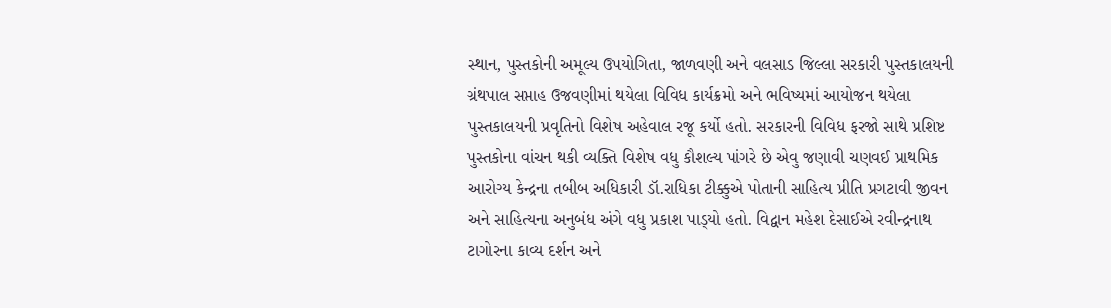સ્‍થાન, પુસ્‍તકોની અમૂલ્‍ય ઉપયોગિતા, જાળવણી અને વલસાડ જિલ્લા સરકારી પુસ્‍તકાલયની ગ્રંથપાલ સપ્તાહ ઉજવણીમાં થયેલા વિવિધ કાર્યક્રમો અને ભવિષ્‍યમાં આયોજન થયેલા પુસ્‍તકાલયની પ્રવૃતિનો વિશેષ અહેવાલ રજૂ કર્યો હતો. સરકારની વિવિધ ફરજો સાથે પ્રશિષ્ટ પુસ્‍તકોના વાંચન થકી વ્‍યક્‍તિ વિશેષ વધુ કૌશલ્‍ય પાંગરે છે એવુ જણાવી ચણવઈ પ્રાથમિક આરોગ્‍ય કેન્‍દ્રના તબીબ અધિકારી ડૉ.રાધિકા ટીક્કુએ પોતાની સાહિત્‍ય પ્રીતિ પ્રગટાવી જીવન અને સાહિત્‍યના અનુબંધ અંગે વધુ પ્રકાશ પાડ્‍યો હતો. વિદ્વાન મહેશ દેસાઈએ રવીન્‍દ્રનાથ ટાગોરના કાવ્‍ય દર્શન અને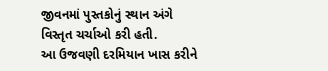જીવનમાં પુસ્‍તકોનું સ્‍થાન અંગે વિસ્‍તૃત ચર્ચાઓ કરી હતી.
આ ઉજવણી દરમિયાન ખાસ કરીને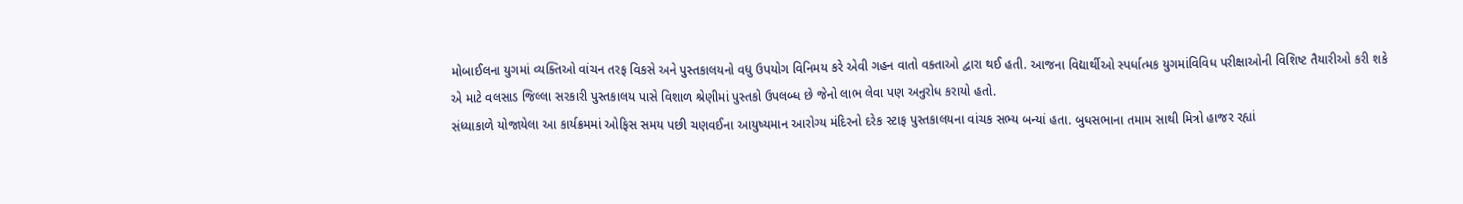મોબાઈલના યુગમાં વ્‍યક્‍તિઓ વાંચન તરફ વિકસે અને પુસ્‍તકાલયનો વધુ ઉપયોગ વિનિમય કરે એવી ગહન વાતો વક્‍તાઓ દ્વારા થઈ હતી. આજના વિદ્યાર્થીઓ સ્‍પર્ધાત્‍મક યુગમાંવિવિધ પરીક્ષાઓની વિશિષ્ટ તૈયારીઓ કરી શકે એ માટે વલસાડ જિલ્લા સરકારી પુસ્‍તકાલય પાસે વિશાળ શ્રેણીમાં પુસ્‍તકો ઉપલબ્‍ધ છે જેનો લાભ લેવા પણ અનુરોધ કરાયો હતો.
સંધ્‍યાકાળે યોજાયેલા આ કાર્યક્રમમાં ઓફિસ સમય પછી ચણવઈના આયુષ્‍યમાન આરોગ્‍ય મંદિરનો દરેક સ્‍ટાફ પુસ્‍તકાલયના વાંચક સભ્‍ય બન્‍યાં હતા. બુધસભાના તમામ સાથી મિત્રો હાજર રહ્યાં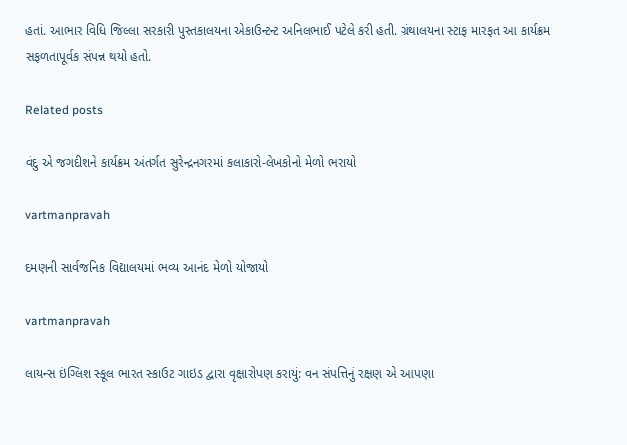હતાં. આભાર વિધિ જિલ્લા સરકારી પુસ્‍તકાલયના એકાઉન્‍ટન્‍ટ અનિલભાઈ પટેલે કરી હતી. ગ્રંથાલયના સ્‍ટાફ મારફત આ કાર્યક્રમ સફળતાપૂર્વક સંપન્ન થયો હતો.

Related posts

વંદુ એ જગદીશને કાર્યક્રમ અંતર્ગત સુરેન્‍દ્રનગરમાં કલાકારો-લેખકોનો મેળો ભરાયો

vartmanpravah

દમણની સાર્વજનિક વિદ્યાલયમાં ભવ્‍ય આનંદ મેળો યોજાયો

vartmanpravah

લાયન્‍સ ઇંગ્‍લિશ સ્‍કૂલ ભારત સ્‍કાઉટ ગાઇડ દ્વારા વૃક્ષારોપણ કરાયું: વન સંપત્તિનું રક્ષણ એ આપણા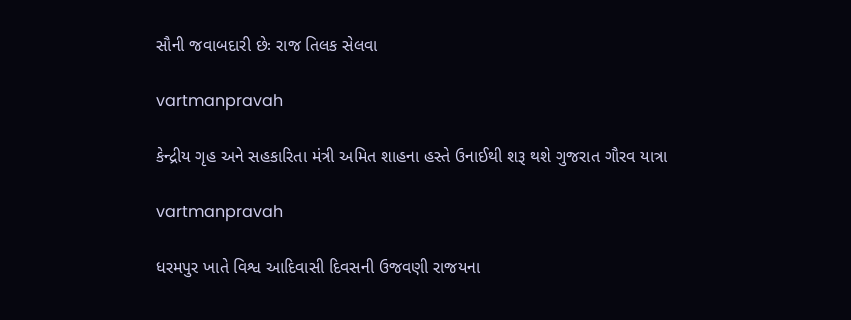સૌની જવાબદારી છેઃ રાજ તિલક સેલવા

vartmanpravah

કેન્‍દ્રીય ગૃહ અને સહકારિતા મંત્રી અમિત શાહના હસ્‍તે ઉનાઈથી શરૂ થશે ગુજરાત ગૌરવ યાત્રા

vartmanpravah

ધરમપુર ખાતે વિશ્વ આદિવાસી દિવસની ઉજવણી રાજયના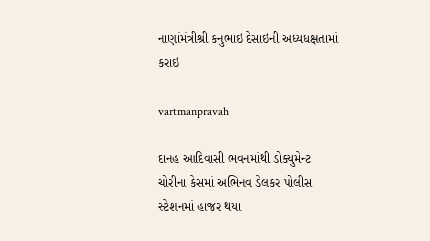નાણાંમંત્રીશ્રી કનુભાઇ દેસાઇની અધ્યધક્ષતામાં કરાઇ

vartmanpravah

દાનહ આદિવાસી ભવનમાંથી ડોક્‍યુમેન્‍ટ ચોરીના કેસમાં અભિનવ ડેલકર પોલીસ સ્‍ટેશનમાં હાજર થયા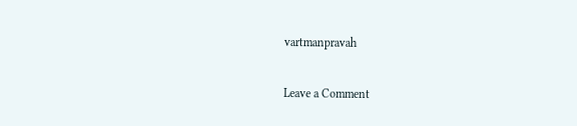vartmanpravah

Leave a Comment